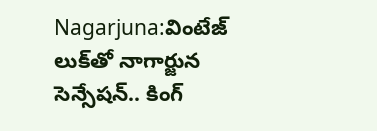Nagarjuna:వింటేజ్ లుక్‌తో నాగార్జున సెన్సేషన్.. కింగ్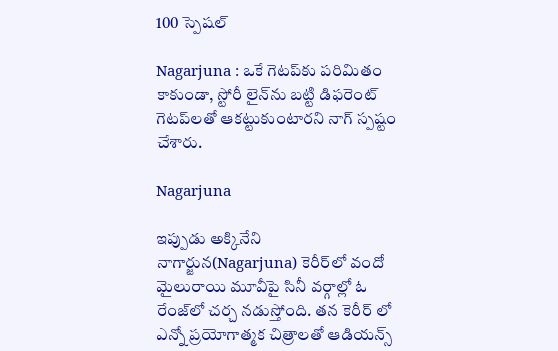100 స్పెషల్

Nagarjuna : ఒకే గెటప్‌కు పరిమితం కాకుండా, స్టోరీ లైన్‌ను బట్టి డిఫరెంట్ గెటప్‌లతో ఆకట్టుకుంటారని నాగ్ స్పష్టం చేశారు.

Nagarjuna

ఇప్పుడు అక్కినేని నాగార్జున(Nagarjuna) కెరీర్‌లో వందో మైలురాయి మూవీపై సినీ వర్గాల్లో ఓ రేంజ్‌లో చర్చ నడుస్తోంది. తన కెరీర్ లో ఎన్నో ప్రయోగాత్మక చిత్రాలతో ఆడియన్స్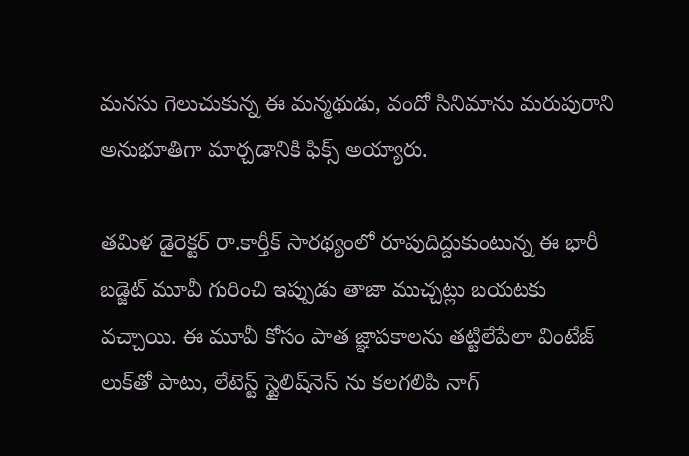మనసు గెలుచుకున్న ఈ మన్మథుడు, వందో సినిమాను మరుపురాని అనుభూతిగా మార్చడానికి ఫిక్స్ అయ్యారు.

తమిళ డైరెక్టర్ రా.కార్తీక్ సారథ్యంలో రూపుదిద్దుకుంటున్న ఈ భారీ బడ్జెట్ మూవీ గురించి ఇప్పుడు తాజా ముచ్చట్లు బయటకు వచ్చాయి. ఈ మూవీ కోసం పాత జ్ఞాపకాలను తట్టిలేపేలా వింటేజ్ లుక్‌తో పాటు, లేటెస్ట్ స్టైలిష్‌నెస్ ను కలగలిపి నాగ్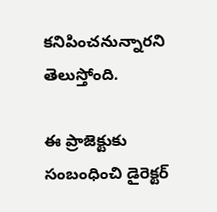కనిపించనున్నారని తెలుస్తోంది.

ఈ ప్రాజెక్టుకు సంబంధించి డైరెక్టర్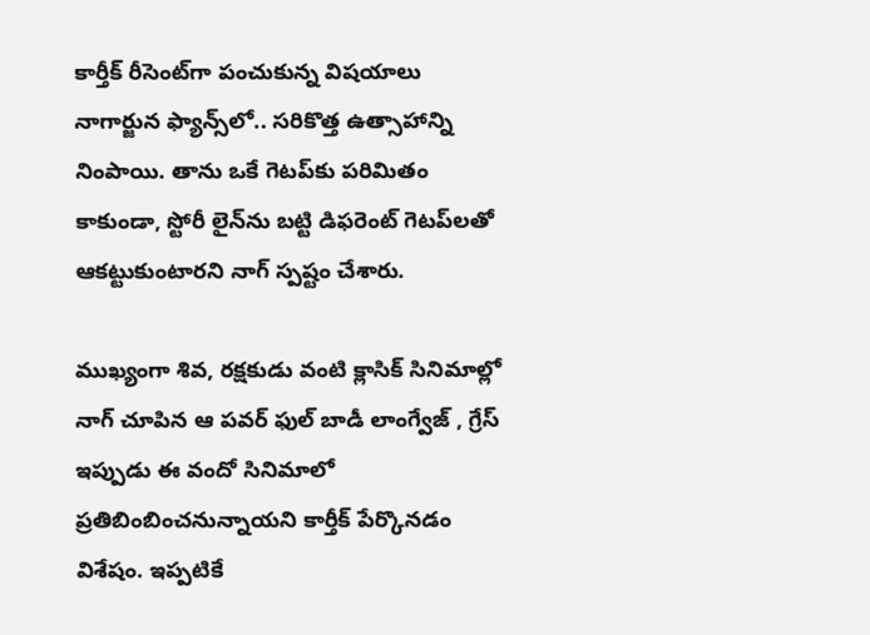కార్తీక్ రీసెంట్‌గా పంచుకున్న విషయాలు నాగార్జున ఫ్యాన్స్‌లో.. సరికొత్త ఉత్సాహాన్ని నింపాయి. తాను ఒకే గెటప్‌కు పరిమితం కాకుండా, స్టోరీ లైన్‌ను బట్టి డిఫరెంట్ గెటప్‌లతో ఆకట్టుకుంటారని నాగ్ స్పష్టం చేశారు.

ముఖ్యంగా శివ, రక్షకుడు వంటి క్లాసిక్ సినిమాల్లో నాగ్ చూపిన ఆ పవర్ ఫుల్ బాడీ లాంగ్వేజ్ , గ్రేస్ ఇప్పుడు ఈ వందో సినిమాలో ప్రతిబింబించనున్నాయని కార్తీక్ పేర్కొనడం విశేషం. ఇప్పటికే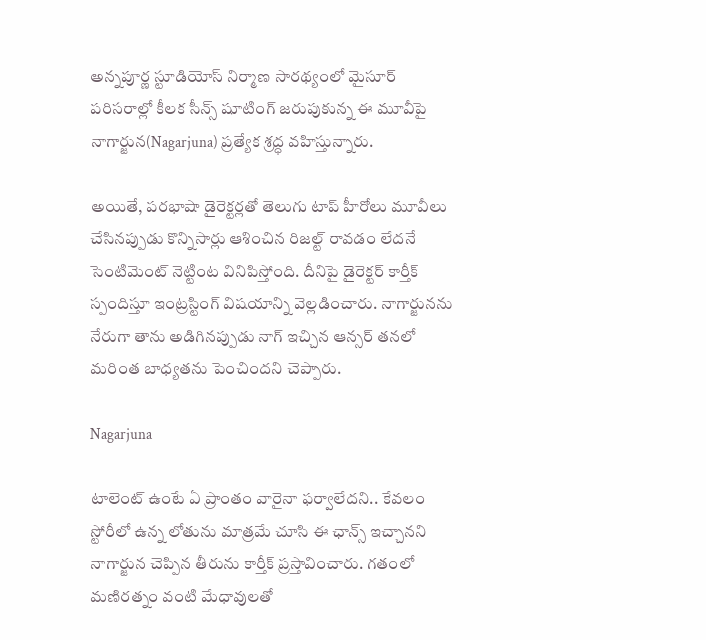అన్నపూర్ణ స్టూడియోస్ నిర్మాణ సారథ్యంలో మైసూర్ పరిసరాల్లో కీలక సీన్స్ షూటింగ్‌ జరుపుకున్న ఈ మూవీపై నాగార్జున(Nagarjuna) ప్రత్యేక శ్రద్ధ వహిస్తున్నారు.

అయితే, పరభాషా డైరెక్టర్లతో తెలుగు టాప్ హీరోలు మూవీలు చేసినప్పుడు కొన్నిసార్లు ఆశించిన రిజల్ట్ రావడం లేదనే సెంటిమెంట్ నెట్టింట వినిపిస్తోంది. దీనిపై డైరెక్టర్ కార్తీక్ స్పందిస్తూ ఇంట్రస్టింగ్ విషయాన్ని వెల్లడించారు. నాగార్జునను నేరుగా తాను అడిగినప్పుడు నాగ్ ఇచ్చిన ఆన్సర్ తనలో మరింత బాధ్యతను పెంచిందని చెప్పారు.

Nagarjuna

టాలెంట్ ఉంటే ఏ ప్రాంతం వారైనా ఫర్వాలేదని.. కేవలం స్టోరీలో ఉన్న లోతును మాత్రమే చూసి ఈ ఛాన్స్ ఇచ్చానని నాగార్జున చెప్పిన తీరును కార్తీక్ ప్రస్తావించారు. గతంలో మణిరత్నం వంటి మేధావులతో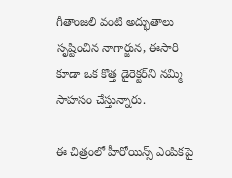గీతాంజలి వంటి అద్భుతాలు సృష్టించిన నాగార్జున, ఈసారి కూడా ఒక కొత్త డైరెక్టర్‌ని నమ్మి సాహసం చేస్తున్నారు.

ఈ చిత్రంలో హీరోయిన్స్ ఎంపికపై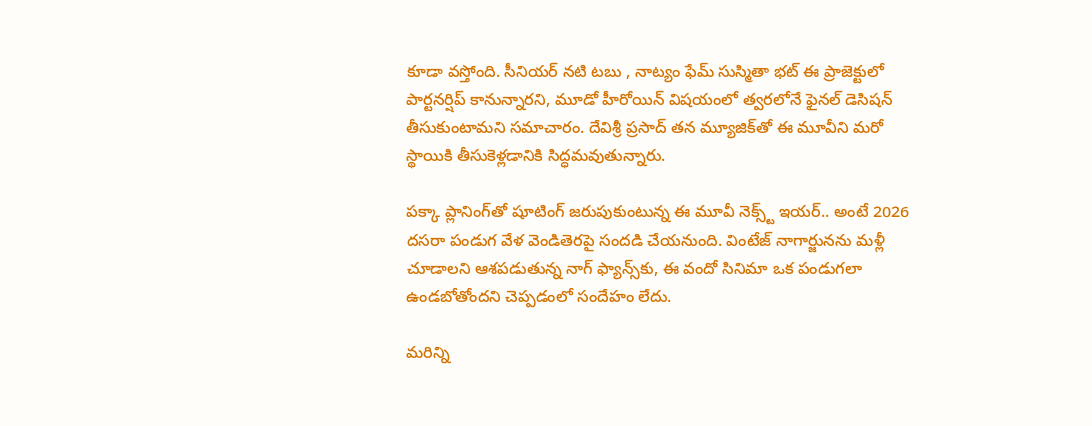కూడా వస్తోంది. సీనియర్ నటి టబు , నాట్యం ఫేమ్ సుస్మితా భట్ ఈ ప్రాజెక్టులో పార్టనర్షిప్ కానున్నారని, మూడో హీరోయిన్ విషయంలో త్వరలోనే ఫైనల్ డెసిషన్ తీసుకుంటామని సమాచారం. దేవిశ్రీ ప్రసాద్ తన మ్యూజిక్‌తో ఈ మూవీని మరో స్థాయికి తీసుకెళ్లడానికి సిద్ధమవుతున్నారు.

పక్కా ప్లానింగ్‌తో షూటింగ్ జరుపుకుంటున్న ఈ మూవీ నెక్స్ట్ ఇయర్.. అంటే 2026 దసరా పండుగ వేళ వెండితెరపై సందడి చేయనుంది. వింటేజ్ నాగార్జునను మళ్లీ చూడాలని ఆశపడుతున్న నాగ్ ఫ్యాన్స్‌కు, ఈ వందో సినిమా ఒక పండుగలా ఉండబోతోందని చెప్పడంలో సందేహం లేదు.

మరిన్ని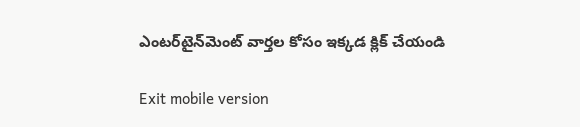ఎంటర్‌టైన్‌మెంట్ వార్తల కోసం ఇక్కడ క్లిక్ చేయండి

Exit mobile version